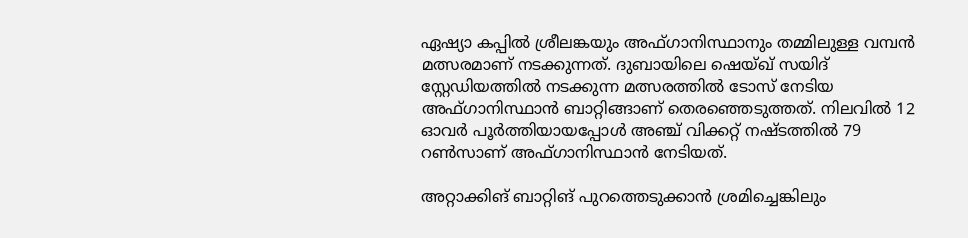ഏഷ്യാ കപ്പില്‍ ശ്രീലങ്കയും അഫ്ഗാനിസ്ഥാനും തമ്മിലുള്ള വമ്പന്‍ മത്സരമാണ് നടക്കുന്നത്. ദുബായിലെ ഷെയ്ഖ് സയിദ് സ്റ്റേഡിയത്തില്‍ നടക്കുന്ന മത്സരത്തില്‍ ടോസ് നേടിയ അഫ്ഗാനിസ്ഥാന്‍ ബാറ്റിങ്ങാണ് തെരഞ്ഞെടുത്തത്. നിലവില്‍ 12 ഓവര്‍ പൂര്‍ത്തിയായപ്പോള്‍ അഞ്ച് വിക്കറ്റ് നഷ്ടത്തില്‍ 79 റണ്‍സാണ് അഫ്ഗാനിസ്ഥാന്‍ നേടിയത്.

അറ്റാക്കിങ് ബാറ്റിങ് പുറത്തെടുക്കാന്‍ ശ്രമിച്ചെങ്കിലും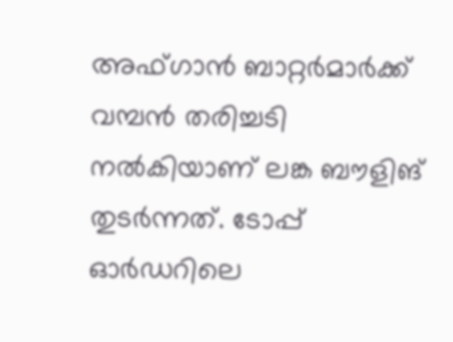അഫ്ഗാന്‍ ബാറ്റര്‍മാര്‍ക്ക് വമ്പന്‍ തരിച്ചടി നല്‍കിയാണ് ലങ്ക ബൗളിങ് തുടര്‍ന്നത്. ടോപ്പ് ഓര്‍ഡറിലെ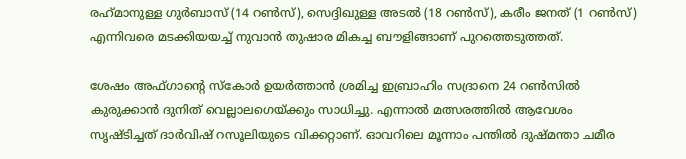രഹ്‌മാനുള്ള ഗുര്‍ബാസ് (14 റണ്‍സ്), സെദ്ദിഖുള്ള അടല്‍ (18 റണ്‍സ്), കരീം ജനത് (1 റണ്‍സ്) എന്നിവരെ മടക്കിയയച്ച് നുവാന്‍ തുഷാര മികച്ച ബൗളിങ്ങാണ് പുറത്തെടുത്തത്.

ശേഷം അഫ്ഗാന്റെ സ്‌കോര്‍ ഉയര്‍ത്താന്‍ ശ്രമിച്ച ഇബ്രാഹിം സദ്രാനെ 24 റണ്‍സില്‍ കുരുക്കാന്‍ ദുനിത് വെല്ലാലഗെയ്ക്കും സാധിച്ചു. എന്നാല്‍ മത്സരത്തില്‍ ആവേശം സൃഷ്ടിച്ചത് ദാര്‍വിഷ് റസൂലിയുടെ വിക്കറ്റാണ്. ഓവറിലെ മൂന്നാം പന്തില്‍ ദുഷ്മന്താ ചമീര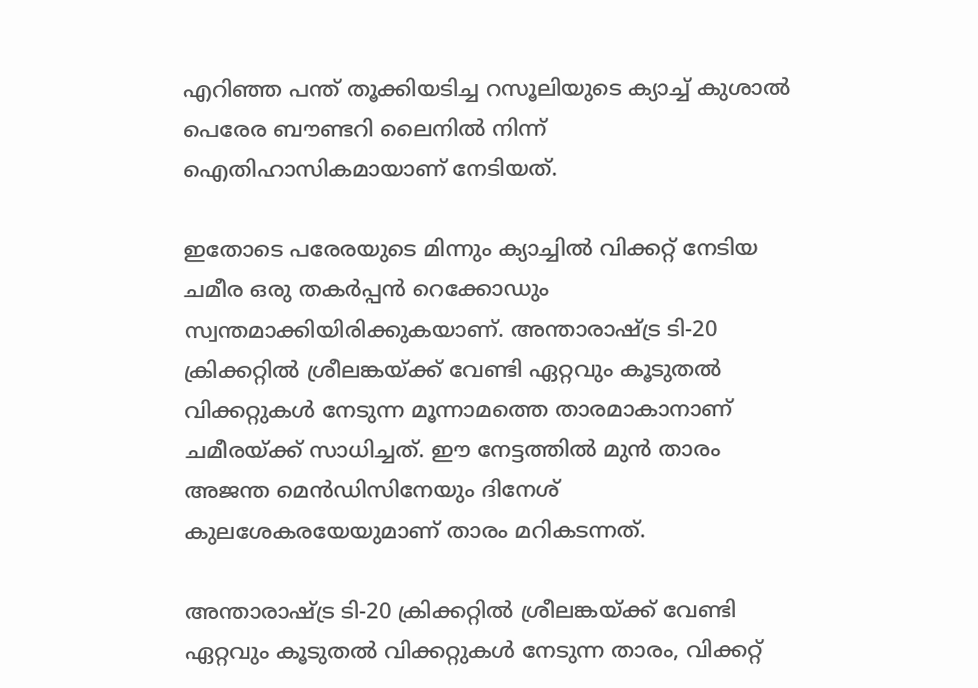എറിഞ്ഞ പന്ത് തൂക്കിയടിച്ച റസൂലിയുടെ ക്യാച്ച് കുശാല്‍ പെരേര ബൗണ്ടറി ലൈനില്‍ നിന്ന് ഐതിഹാസികമായാണ് നേടിയത്.

ഇതോടെ പരേരയുടെ മിന്നും ക്യാച്ചില്‍ വിക്കറ്റ് നേടിയ ചമീര ഒരു തകര്‍പ്പന്‍ റെക്കോഡും സ്വന്തമാക്കിയിരിക്കുകയാണ്. അന്താരാഷ്ട്ര ടി-20 ക്രിക്കറ്റില്‍ ശ്രീലങ്കയ്ക്ക് വേണ്ടി ഏറ്റവും കൂടുതല്‍ വിക്കറ്റുകള്‍ നേടുന്ന മൂന്നാമത്തെ താരമാകാനാണ് ചമീരയ്ക്ക് സാധിച്ചത്. ഈ നേട്ടത്തില്‍ മുന്‍ താരം അജന്ത മെന്‍ഡിസിനേയും ദിനേശ് കുലശേകരയേയുമാണ് താരം മറികടന്നത്.

അന്താരാഷ്ട്ര ടി-20 ക്രിക്കറ്റില്‍ ശ്രീലങ്കയ്ക്ക് വേണ്ടി ഏറ്റവും കൂടുതല്‍ വിക്കറ്റുകള്‍ നേടുന്ന താരം, വിക്കറ്റ്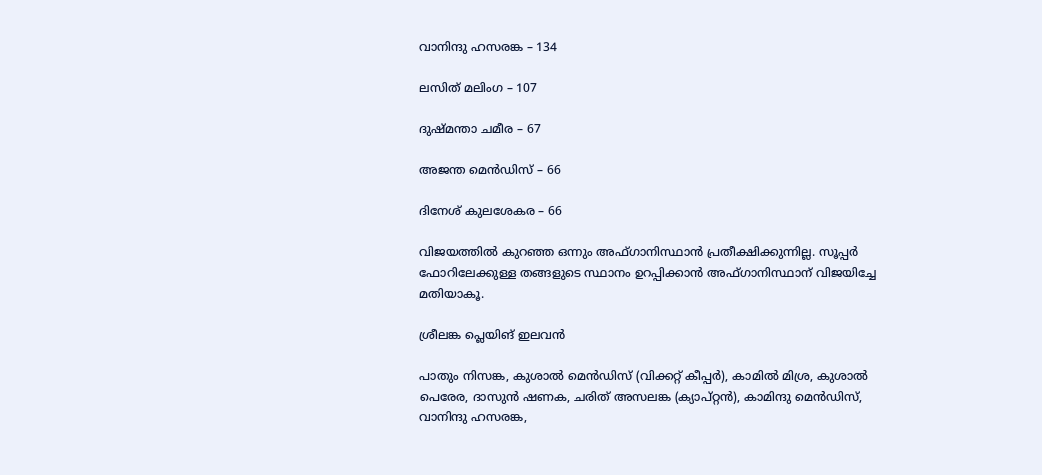വാനിന്ദു ഹസരങ്ക – 134

ലസിത് മലിംഗ – 107

ദുഷ്മന്താ ചമീര – 67

അജന്ത മെന്‍ഡിസ് – 66

ദിനേശ് കുലശേകര – 66

വിജയത്തില്‍ കുറഞ്ഞ ഒന്നും അഫ്ഗാനിസ്ഥാന്‍ പ്രതീക്ഷിക്കുന്നില്ല. സൂപ്പര്‍ ഫോറിലേക്കുള്ള തങ്ങളുടെ സ്ഥാനം ഉറപ്പിക്കാന്‍ അഫ്ഗാനിസ്ഥാന് വിജയിച്ചേ മതിയാകൂ.

ശ്രീലങ്ക പ്ലെയിങ് ഇലവന്‍

പാതും നിസങ്ക, കുശാല്‍ മെന്‍ഡിസ് (വിക്കറ്റ് കീപ്പര്‍), കാമില്‍ മിശ്ര, കുശാല്‍ പെരേര, ദാസുന്‍ ഷണക, ചരിത് അസലങ്ക (ക്യാപ്റ്റന്‍), കാമിന്ദു മെന്‍ഡിസ്, വാനിന്ദു ഹസരങ്ക,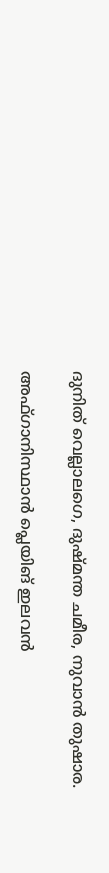ദുനിത് വെല്ലാലഗെ, ദുഷ്മന്ത ചമീര, നുവാന്‍ തുഷാര.

അഫ്ഗാനിസ്ഥാന്‍ പ്ലെയിങ് ഇലവന്‍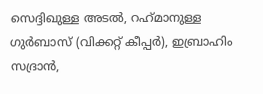സെദ്ദിഖുള്ള അടല്‍, റഹ്‌മാനുള്ള ഗുര്‍ബാസ് (വിക്കറ്റ് കീപ്പര്‍), ഇബ്രാഹിം സദ്രാന്‍,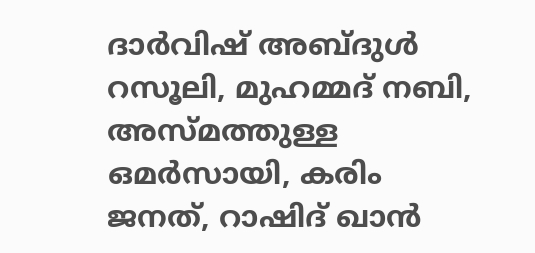ദാര്‍വിഷ് അബ്ദുള്‍ റസൂലി, മുഹമ്മദ് നബി, അസ്മത്തുള്ള ഒമര്‍സായി, കരിം ജനത്, റാഷിദ് ഖാന്‍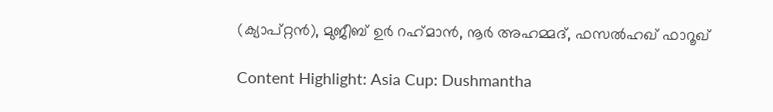(ക്യാപ്റ്റന്‍), മുജീബ് ഉര്‍ റഹ്‌മാന്‍, നൂര്‍ അഹമ്മദ്, ഫസല്‍ഹഖ് ഫാറൂഖ്

Content Highlight: Asia Cup: Dushmantha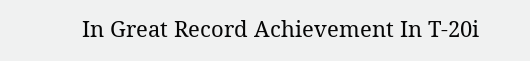In Great Record Achievement In T-20i